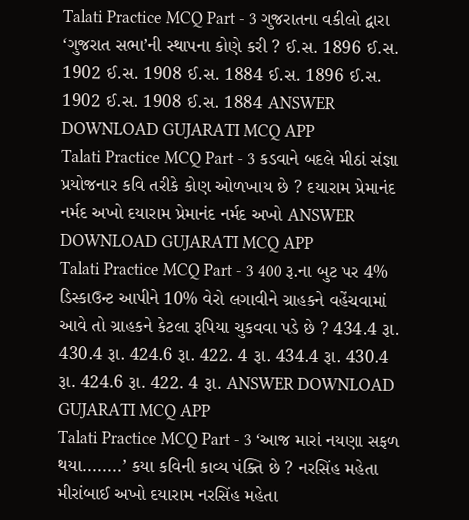Talati Practice MCQ Part - 3 ગુજરાતના વકીલો દ્વારા ‘ગુજરાત સભા’ની સ્થાપના કોણે કરી ? ઈ.સ. 1896 ઈ.સ. 1902 ઈ.સ. 1908 ઈ.સ. 1884 ઈ.સ. 1896 ઈ.સ. 1902 ઈ.સ. 1908 ઈ.સ. 1884 ANSWER DOWNLOAD GUJARATI MCQ APP
Talati Practice MCQ Part - 3 કડવાને બદલે મીઠાં સંજ્ઞા પ્રયોજનાર કવિ તરીકે કોણ ઓળખાય છે ? દયારામ પ્રેમાનંદ નર્મદ અખો દયારામ પ્રેમાનંદ નર્મદ અખો ANSWER DOWNLOAD GUJARATI MCQ APP
Talati Practice MCQ Part - 3 400 રૂ.ના બુટ પર 4% ડિસ્કાઉન્ટ આપીને 10% વેરો લગાવીને ગ્રાહકને વહેંચવામાં આવે તો ગ્રાહકને કેટલા રૂપિયા ચુકવવા પડે છે ? 434.4 રૂા. 430.4 રૂા. 424.6 રૂા. 422. 4 રૂા. 434.4 રૂા. 430.4 રૂા. 424.6 રૂા. 422. 4 રૂા. ANSWER DOWNLOAD GUJARATI MCQ APP
Talati Practice MCQ Part - 3 ‘આજ મારાં નયણા સફળ થયા........’ કયા કવિની કાવ્ય પંક્તિ છે ? નરસિંહ મહેતા મીરાંબાઈ અખો દયારામ નરસિંહ મહેતા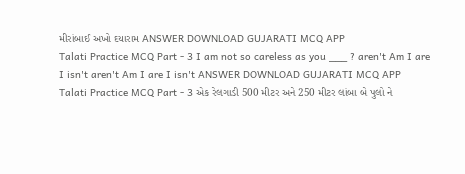મીરાંબાઈ અખો દયારામ ANSWER DOWNLOAD GUJARATI MCQ APP
Talati Practice MCQ Part - 3 I am not so careless as you ___ ? aren't Am I are I isn't aren't Am I are I isn't ANSWER DOWNLOAD GUJARATI MCQ APP
Talati Practice MCQ Part - 3 એક રેલગાડી 500 મીટર અને 250 મીટર લાંબા બે પુલો ને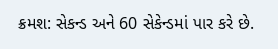ક્રમશ: સેકન્ડ અને 60 સેકેન્ડમાં પાર કરે છે.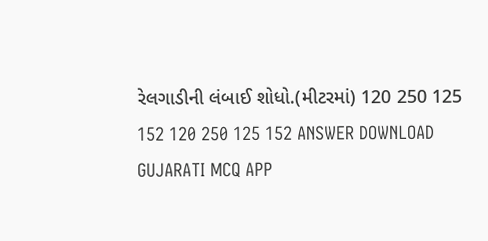રેલગાડીની લંબાઈ શોધો.(મીટરમાં) 120 250 125 152 120 250 125 152 ANSWER DOWNLOAD GUJARATI MCQ APP